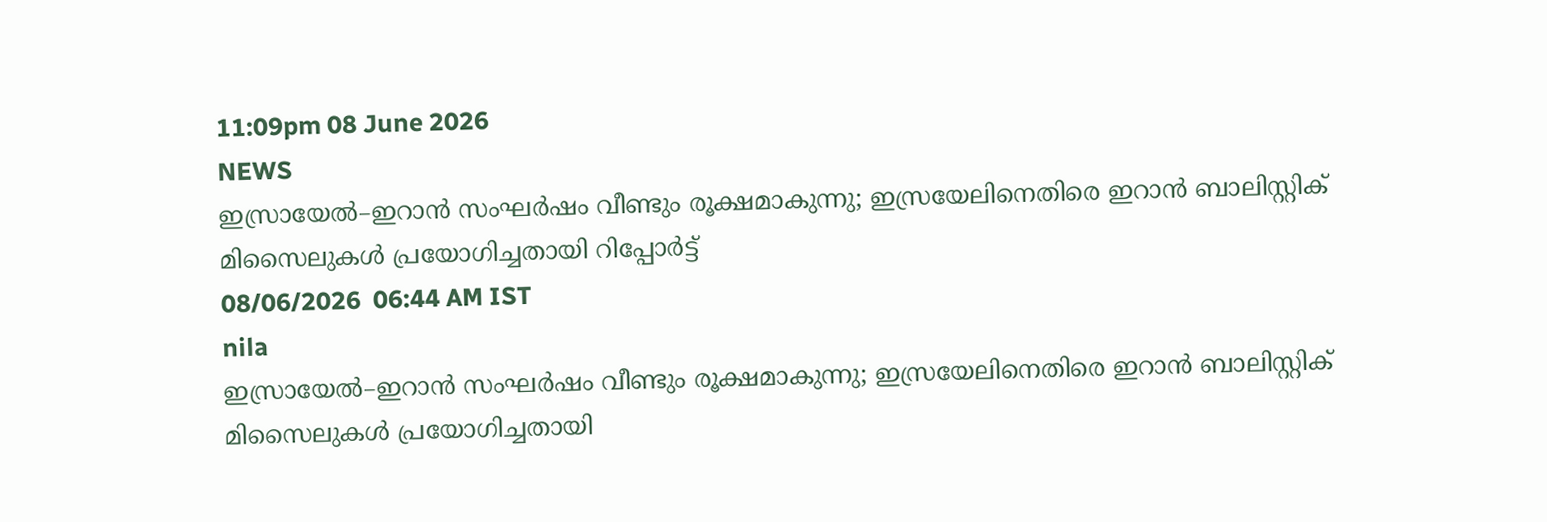11:09pm 08 June 2026
NEWS
ഇസ്രായേൽ–ഇറാൻ സംഘർഷം വീണ്ടും രൂക്ഷമാകുന്നു; ഇസ്രയേലിനെതിരെ ഇറാൻ ബാലിസ്റ്റിക് മിസൈലുകൾ പ്രയോഗിച്ചതായി റിപ്പോർട്ട്
08/06/2026  06:44 AM IST
nila
ഇസ്രായേൽ–ഇറാൻ സംഘർഷം വീണ്ടും രൂക്ഷമാകുന്നു; ഇസ്രയേലിനെതിരെ ഇറാൻ ബാലിസ്റ്റിക് മിസൈലുകൾ പ്രയോഗിച്ചതായി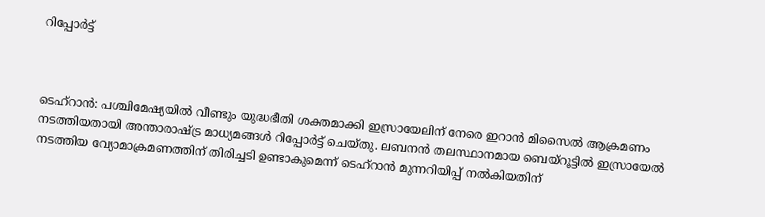റിപ്പോർട്ട്



ടെഹ്‌റാൻ: പശ്ചിമേഷ്യയിൽ വീണ്ടും യുദ്ധഭീതി ശക്തമാക്കി ഇസ്രായേലിന് നേരെ ഇറാൻ മിസൈൽ ആക്രമണം നടത്തിയതായി അന്താരാഷ്ട്ര മാധ്യമങ്ങൾ റിപ്പോർട്ട് ചെയ്തു. ലബനൻ തലസ്ഥാനമായ ബെയ്‌റൂട്ടിൽ ഇസ്രായേൽ നടത്തിയ വ്യോമാക്രമണത്തിന് തിരിച്ചടി ഉണ്ടാകുമെന്ന് ടെഹ്‌റാൻ മുന്നറിയിപ്പ് നൽകിയതിന്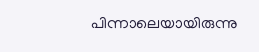പിന്നാലെയായിരുന്നു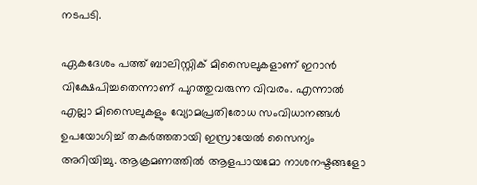നടപടി.

ഏകദേശം പത്ത് ബാലിസ്റ്റിക് മിസൈലുകളാണ് ഇറാൻ വിക്ഷേപിച്ചതെന്നാണ് പുറത്തുവരുന്ന വിവരം. എന്നാൽ എല്ലാ മിസൈലുകളും വ്യോമപ്രതിരോധ സംവിധാനങ്ങൾ ഉപയോഗിച്ച് തകർത്തതായി ഇസ്രായേൽ സൈന്യം അറിയിച്ചു. ആക്രമണത്തിൽ ആളപായമോ നാശനഷ്ടങ്ങളോ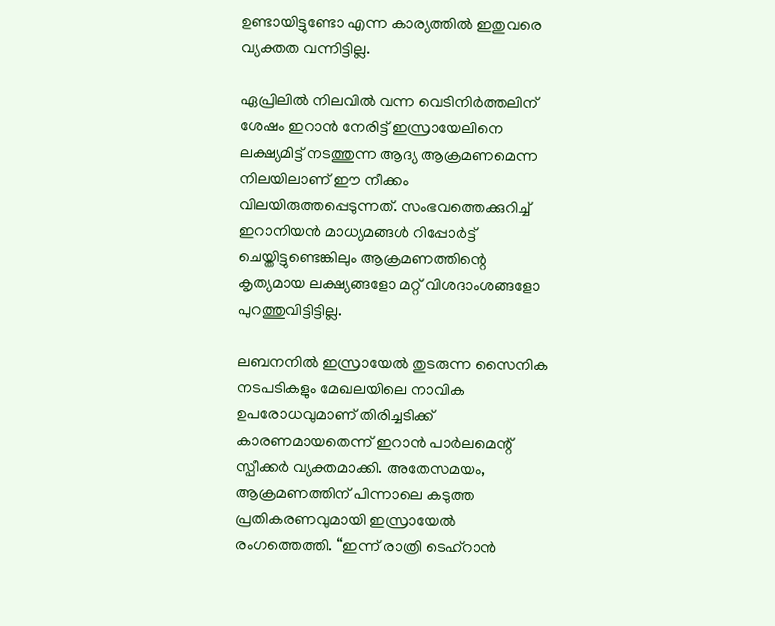ഉണ്ടായിട്ടുണ്ടോ എന്ന കാര്യത്തിൽ ഇതുവരെ വ്യക്തത വന്നിട്ടില്ല.

ഏപ്രിലിൽ നിലവിൽ വന്ന വെടിനിർത്തലിന് ശേഷം ഇറാൻ നേരിട്ട് ഇസ്രായേലിനെ ലക്ഷ്യമിട്ട് നടത്തുന്ന ആദ്യ ആക്രമണമെന്ന നിലയിലാണ് ഈ നീക്കം വിലയിരുത്തപ്പെടുന്നത്. സംഭവത്തെക്കുറിച്ച് ഇറാനിയൻ മാധ്യമങ്ങൾ റിപ്പോർട്ട് ചെയ്തിട്ടുണ്ടെങ്കിലും ആക്രമണത്തിന്റെ കൃത്യമായ ലക്ഷ്യങ്ങളോ മറ്റ് വിശദാംശങ്ങളോ പുറത്തുവിട്ടിട്ടില്ല.

ലബനനിൽ ഇസ്രായേൽ തുടരുന്ന സൈനിക നടപടികളും മേഖലയിലെ നാവിക ഉപരോധവുമാണ് തിരിച്ചടിക്ക് കാരണമായതെന്ന് ഇറാൻ പാർലമെന്റ് സ്പീക്കർ വ്യക്തമാക്കി. അതേസമയം, ആക്രമണത്തിന് പിന്നാലെ കടുത്ത പ്രതികരണവുമായി ഇസ്രായേൽ രംഗത്തെത്തി. “ഇന്ന് രാത്രി ടെഹ്‌റാൻ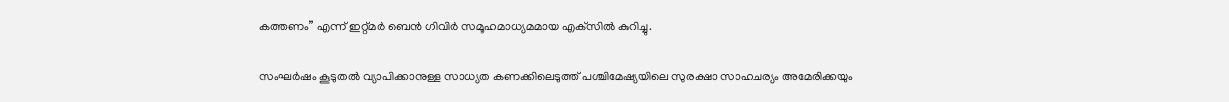കത്തണം” എന്ന് ഇറ്റ്മർ ബെൻ ഗിവിർ സമൂഹമാധ്യമമായ എക്‌സിൽ കുറിച്ചു.

സംഘർഷം കൂടുതൽ വ്യാപിക്കാനുള്ള സാധ്യത കണക്കിലെടുത്ത് പശ്ചിമേഷ്യയിലെ സുരക്ഷാ സാഹചര്യം അമേരിക്കയും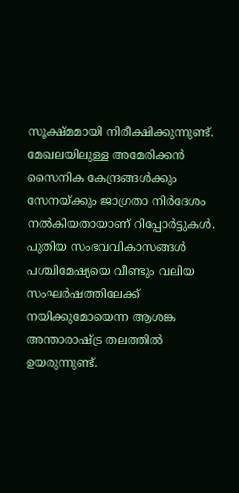സൂക്ഷ്മമായി നിരീക്ഷിക്കുന്നുണ്ട്. മേഖലയിലുള്ള അമേരിക്കൻ സൈനിക കേന്ദ്രങ്ങൾക്കും സേനയ്ക്കും ജാഗ്രതാ നിർദേശം നൽകിയതായാണ് റിപ്പോർട്ടുകൾ. പുതിയ സംഭവവികാസങ്ങൾ പശ്ചിമേഷ്യയെ വീണ്ടും വലിയ സംഘർഷത്തിലേക്ക് നയിക്കുമോയെന്ന ആശങ്ക അന്താരാഷ്ട്ര തലത്തിൽ ഉയരുന്നുണ്ട്.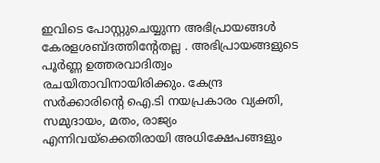ഇവിടെ പോസ്റ്റുചെയ്യുന്ന അഭിപ്രായങ്ങള്‍ കേരളശബ്‌ദത്തിന്റേതല്ല . അഭിപ്രായങ്ങളുടെ പൂര്‍ണ്ണ ഉത്തരവാദിത്വം രചയിതാവിനായിരിക്കും. കേന്ദ്ര സർക്കാരിന്റെ ഐ.ടി നയപ്രകാരം വ്യക്തി, സമുദായം, മതം, രാജ്യം എന്നിവയ്ക്കെതിരായി അധിക്ഷേപങ്ങളും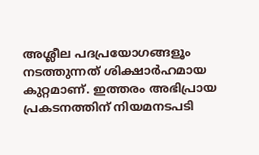അശ്ലീല പദപ്രയോഗങ്ങളൂം നടത്തുന്നത് ശിക്ഷാര്‍ഹമായ കുറ്റമാണ്. ഇത്തരം അഭിപ്രായ പ്രകടനത്തിന് നിയമനടപടി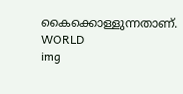കൈക്കൊള്ളുന്നതാണ്.
WORLD
img